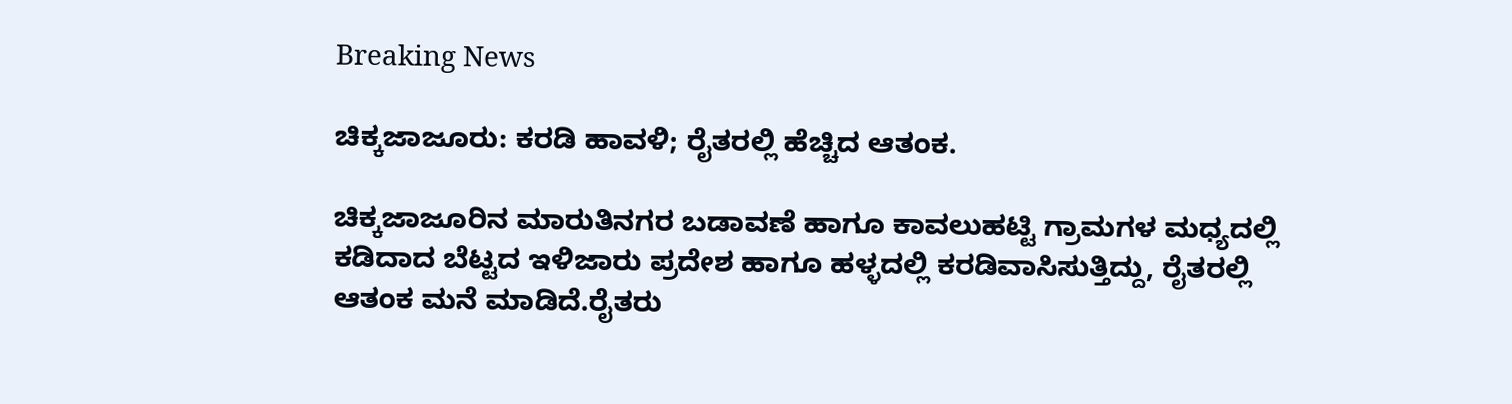Breaking News

ಚಿಕ್ಕಜಾಜೂರು: ಕರಡಿ ಹಾವಳಿ; ರೈತರಲ್ಲಿ ಹೆಚ್ಚಿದ ಆತಂಕ.

ಚಿಕ್ಕಜಾಜೂರಿನ ಮಾರುತಿನಗರ ಬಡಾವಣೆ ಹಾಗೂ ಕಾವಲುಹಟ್ಟಿ ಗ್ರಾಮಗಳ ಮಧ್ಯದಲ್ಲಿ ಕಡಿದಾದ ಬೆಟ್ಟದ ಇಳಿಜಾರು ಪ್ರದೇಶ ಹಾಗೂ ಹಳ್ಳದಲ್ಲಿ ಕರಡಿವಾಸಿಸುತ್ತಿದ್ದು, ರೈತರಲ್ಲಿ ಆತಂಕ ಮನೆ ಮಾಡಿದೆ.ರೈತರು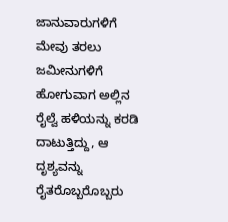ಜಾನುವಾರುಗಳಿಗೆ ಮೇವು ತರಲು ಜಮೀನುಗಳಿಗೆ ಹೋಗುವಾಗ ಅಲ್ಲಿನ ರೈಲ್ವೆ ಹಳಿಯನ್ನು ಕರಡಿ ದಾಟುತ್ತಿದ್ದು, ಆ ದೃಶ್ಯವನ್ನು ರೈತರೊಬ್ಬರೊಬ್ಬರು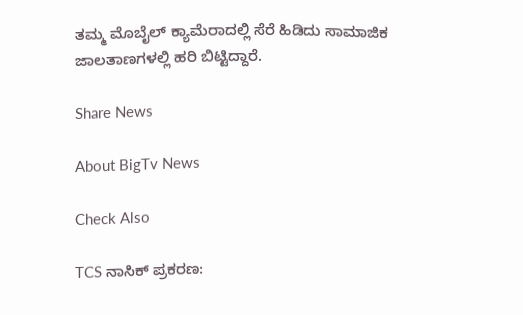ತಮ್ಮ ಮೊಬೈಲ್ ಕ್ಯಾಮೆರಾದಲ್ಲಿ ಸೆರೆ ಹಿಡಿದು ಸಾಮಾಜಿಕ ಜಾಲತಾಣಗಳಲ್ಲಿ ಹರಿ ಬಿಟ್ಟಿದ್ದಾರೆ.

Share News

About BigTv News

Check Also

TCS ನಾಸಿಕ್ ಪ್ರಕರಣ: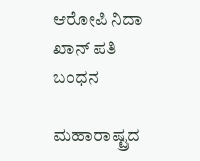ಆರೋಪಿ ನಿದಾ ಖಾನ್ ಪತಿ ಬಂಧನ

ಮಹಾರಾಷ್ಟ್ರದ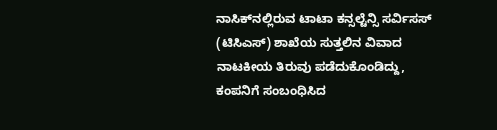ನಾಸಿಕ್‌ನಲ್ಲಿರುವ ಟಾಟಾ ಕನ್ಸಲ್ಟೆನ್ಸಿ ಸರ್ವಿಸಸ್ (ಟಿಸಿಎಸ್) ಶಾಖೆಯ ಸುತ್ತಲಿನ ವಿವಾದ ನಾಟಕೀಯ ತಿರುವು ಪಡೆದುಕೊಂಡಿದ್ದು, ಕಂಪನಿಗೆ ಸಂಬಂಧಿಸಿದ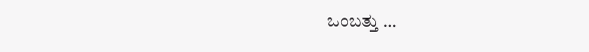ಒಂಬತ್ತು …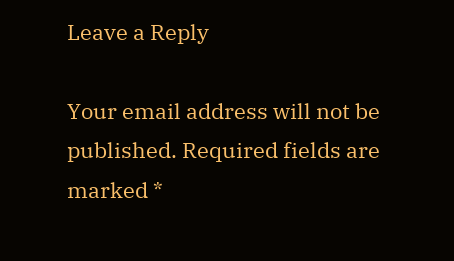Leave a Reply

Your email address will not be published. Required fields are marked *